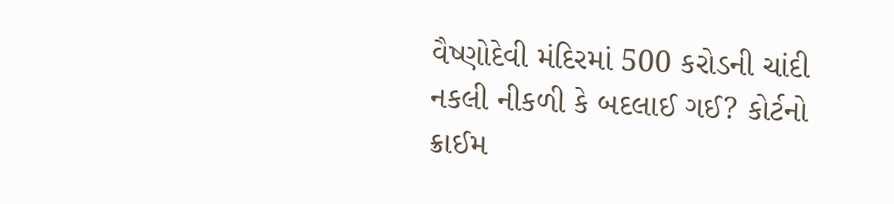વૈષ્ણોદેવી મંદિરમાં 500 કરોડની ચાંદી નકલી નીકળી કે બદલાઈ ગઈ? કોર્ટનો ક્રાઈમ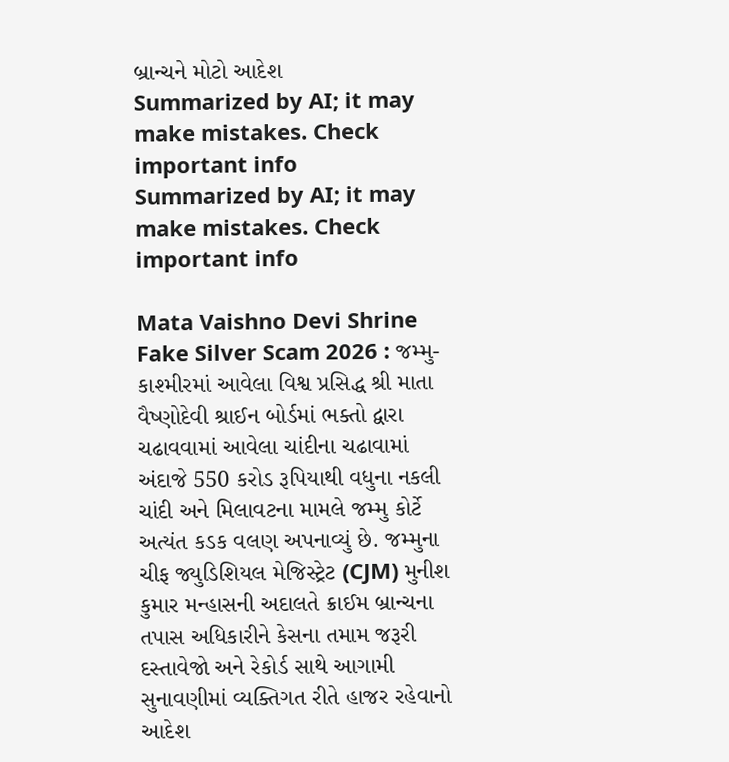બ્રાન્ચને મોટો આદેશ
Summarized by AI; it may make mistakes. Check important info
Summarized by AI; it may make mistakes. Check important info

Mata Vaishno Devi Shrine Fake Silver Scam 2026 : જમ્મુ-કાશ્મીરમાં આવેલા વિશ્વ પ્રસિદ્ધ શ્રી માતા વૈષ્ણોદેવી શ્રાઈન બોર્ડમાં ભક્તો દ્વારા ચઢાવવામાં આવેલા ચાંદીના ચઢાવામાં અંદાજે 550 કરોડ રૂપિયાથી વધુના નકલી ચાંદી અને મિલાવટના મામલે જમ્મુ કોર્ટે અત્યંત કડક વલણ અપનાવ્યું છે. જમ્મુના ચીફ જ્યુડિશિયલ મેજિસ્ટ્રેટ (CJM) મુનીશ કુમાર મન્હાસની અદાલતે ક્રાઈમ બ્રાન્ચના તપાસ અધિકારીને કેસના તમામ જરૂરી દસ્તાવેજો અને રેકોર્ડ સાથે આગામી સુનાવણીમાં વ્યક્તિગત રીતે હાજર રહેવાનો આદેશ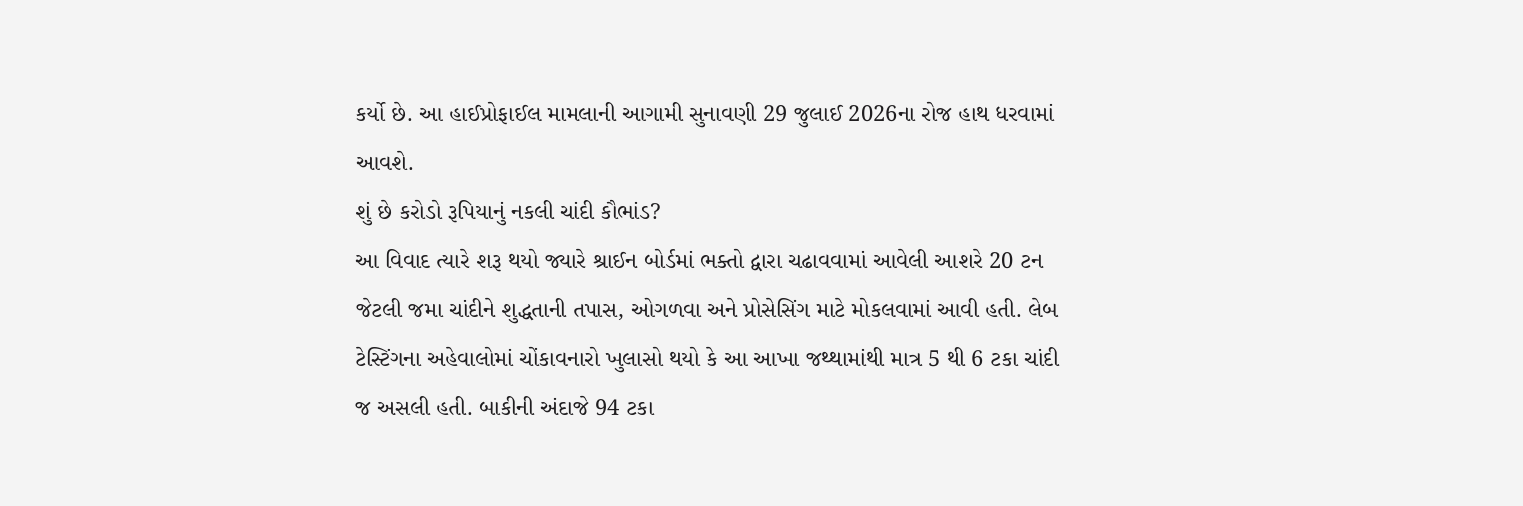કર્યો છે. આ હાઈપ્રોફાઈલ મામલાની આગામી સુનાવણી 29 જુલાઈ 2026ના રોજ હાથ ધરવામાં આવશે.
શું છે કરોડો રૂપિયાનું નકલી ચાંદી કૌભાંડ?
આ વિવાદ ત્યારે શરૂ થયો જ્યારે શ્રાઈન બોર્ડમાં ભક્તો દ્વારા ચઢાવવામાં આવેલી આશરે 20 ટન જેટલી જમા ચાંદીને શુદ્ધતાની તપાસ, ઓગળવા અને પ્રોસેસિંગ માટે મોકલવામાં આવી હતી. લેબ ટેસ્ટિંગના અહેવાલોમાં ચોંકાવનારો ખુલાસો થયો કે આ આખા જથ્થામાંથી માત્ર 5 થી 6 ટકા ચાંદી જ અસલી હતી. બાકીની અંદાજે 94 ટકા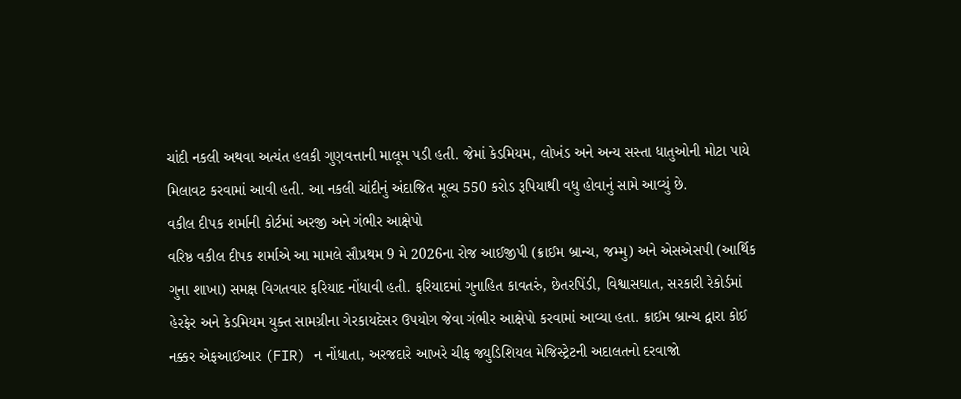ચાંદી નકલી અથવા અત્યંત હલકી ગુણવત્તાની માલૂમ પડી હતી. જેમાં કેડમિયમ, લોખંડ અને અન્ય સસ્તા ધાતુઓની મોટા પાયે મિલાવટ કરવામાં આવી હતી. આ નકલી ચાંદીનું અંદાજિત મૂલ્ય 550 કરોડ રૂપિયાથી વધુ હોવાનું સામે આવ્યું છે.
વકીલ દીપક શર્માની કોર્ટમાં અરજી અને ગંભીર આક્ષેપો
વરિષ્ઠ વકીલ દીપક શર્માએ આ મામલે સૌપ્રથમ 9 મે 2026ના રોજ આઈજીપી (ક્રાઈમ બ્રાન્ચ, જમ્મુ) અને એસએસપી (આર્થિક ગુના શાખા) સમક્ષ વિગતવાર ફરિયાદ નોંધાવી હતી. ફરિયાદમાં ગુનાહિત કાવતરું, છેતરપિંડી, વિશ્વાસઘાત, સરકારી રેકોર્ડમાં હેરફેર અને કેડમિયમ યુક્ત સામગ્રીના ગેરકાયદેસર ઉપયોગ જેવા ગંભીર આક્ષેપો કરવામાં આવ્યા હતા. ક્રાઈમ બ્રાન્ચ દ્વારા કોઈ નક્કર એફઆઈઆર (FIR) ન નોંધાતા, અરજદારે આખરે ચીફ જ્યુડિશિયલ મેજિસ્ટ્રેટની અદાલતનો દરવાજો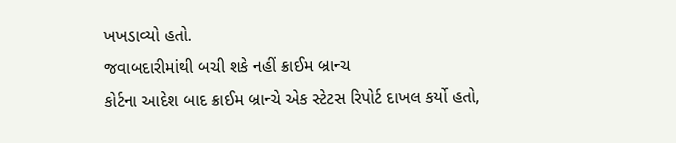ખખડાવ્યો હતો.
જવાબદારીમાંથી બચી શકે નહીં ક્રાઈમ બ્રાન્ચ
કોર્ટના આદેશ બાદ ક્રાઈમ બ્રાન્ચે એક સ્ટેટસ રિપોર્ટ દાખલ કર્યો હતો,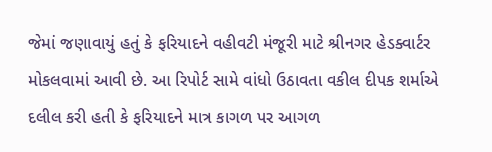જેમાં જણાવાયું હતું કે ફરિયાદને વહીવટી મંજૂરી માટે શ્રીનગર હેડક્વાર્ટર મોકલવામાં આવી છે. આ રિપોર્ટ સામે વાંધો ઉઠાવતા વકીલ દીપક શર્માએ દલીલ કરી હતી કે ફરિયાદને માત્ર કાગળ પર આગળ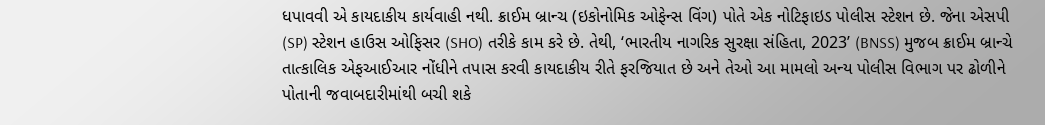ધપાવવી એ કાયદાકીય કાર્યવાહી નથી. ક્રાઈમ બ્રાન્ચ (ઇકોનોમિક ઓફેન્સ વિંગ) પોતે એક નોટિફાઇડ પોલીસ સ્ટેશન છે. જેના એસપી (SP) સ્ટેશન હાઉસ ઓફિસર (SHO) તરીકે કામ કરે છે. તેથી, ‘ભારતીય નાગરિક સુરક્ષા સંહિતા, 2023’ (BNSS) મુજબ ક્રાઈમ બ્રાન્ચે તાત્કાલિક એફઆઈઆર નોંધીને તપાસ કરવી કાયદાકીય રીતે ફરજિયાત છે અને તેઓ આ મામલો અન્ય પોલીસ વિભાગ પર ઢોળીને પોતાની જવાબદારીમાંથી બચી શકે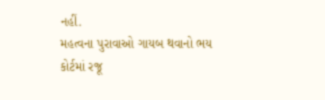નહીં.
મહત્વના પુરાવાઓ ગાયબ થવાનો ભય
કોર્ટમાં રજૂ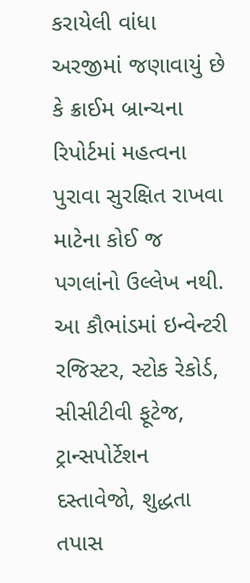કરાયેલી વાંધા અરજીમાં જણાવાયું છે કે ક્રાઈમ બ્રાન્ચના રિપોર્ટમાં મહત્વના પુરાવા સુરક્ષિત રાખવા માટેના કોઈ જ પગલાંનો ઉલ્લેખ નથી. આ કૌભાંડમાં ઇન્વેન્ટરી રજિસ્ટર, સ્ટોક રેકોર્ડ, સીસીટીવી ફૂટેજ, ટ્રાન્સપોર્ટેશન દસ્તાવેજો, શુદ્ધતા તપાસ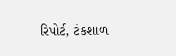રિપોર્ટ, ટંકશાળ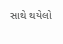સાથે થયેલો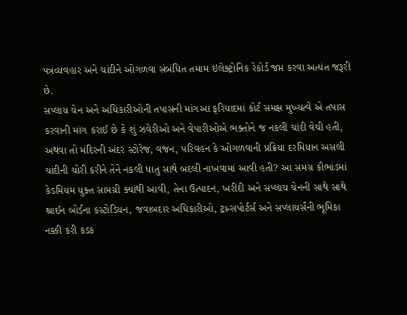પત્રવ્યવહાર અને ચાંદીને ઓગળવા સંબંધિત તમામ ઇલેક્ટ્રોનિક રેકોર્ડ જપ્ત કરવા અત્યંત જરૂરી છે.
સપ્લાય ચેન અને અધિકારીઓની તપાસની માંગઆ ફરિયાદમાં કોર્ટ સમક્ષ મુખ્યત્વે એ તપાસ કરવાની માંગ કરાઈ છે કે શું ઝવેરીઓ અને વેપારીઓએ ભક્તોને જ નકલી ચાંદી વેચી હતી, અથવા તો મંદિરની અંદર સ્ટોરેજ, વજન, પરિવહન કે ઓગળવાની પ્રક્રિયા દરમિયાન અસલી ચાંદીની ચોરી કરીને તેને નકલી ધાતુ સાથે બદલી નાખવામાં આવી હતી? આ સમગ્ર કૌભાંડમાં કેડમિયમ યુક્ત સામગ્રી ક્યાંથી આવી, તેના ઉત્પાદન, ખરીદી અને સપ્લાય ચેનની સાથે સાથે શ્રાઈન બોર્ડના કસ્ટોડિયન, જવાબદાર અધિકારીઓ, ટ્રાન્સપોર્ટર્સ અને સપ્લાયર્સની ભૂમિકા નક્કી કરી કડક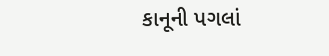કાનૂની પગલાં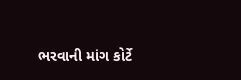ભરવાની માંગ કોર્ટે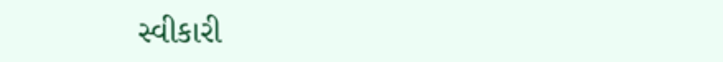સ્વીકારી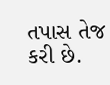તપાસ તેજ કરી છે.